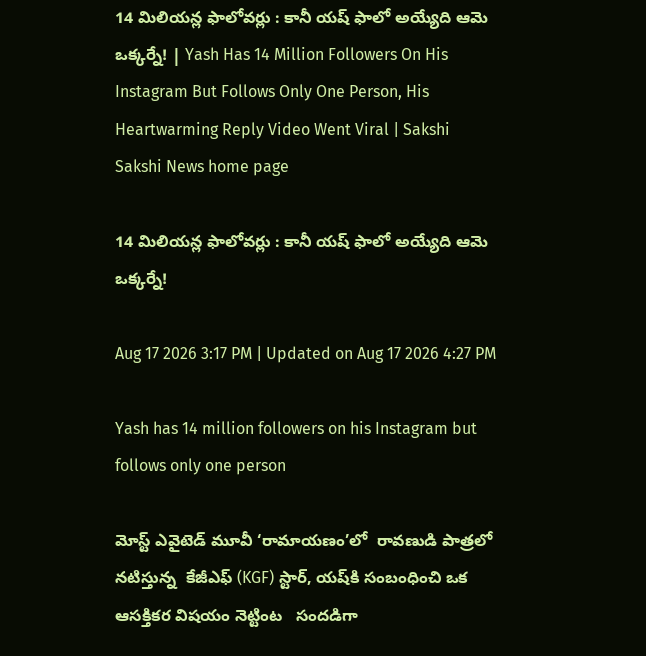14 మిలియన్ల ఫాలోవర్లు : కానీ యష్‌ ఫాలో అయ్యేది ఆమె ఒక్కర్నే! | Yash Has 14 Million Followers On His Instagram But Follows Only One Person, His Heartwarming Reply Video Went Viral | Sakshi
Sakshi News home page

14 మిలియన్ల ఫాలోవర్లు : కానీ యష్‌ ఫాలో అయ్యేది ఆమె ఒక్కర్నే!

Aug 17 2026 3:17 PM | Updated on Aug 17 2026 4:27 PM

Yash has 14 million followers on his Instagram but follows only one person

మోస్ట్‌ ఎవైటెడ్‌ మూవీ ‘రామాయణం’లో  రావణుడి పాత్రలో నటిస్తున్న  కేజీఎఫ్ (KGF) స్టార్, యష్‌కి సంబంధించి ఒక ఆసక్తికర విషయం నెట్టింట   సందడిగా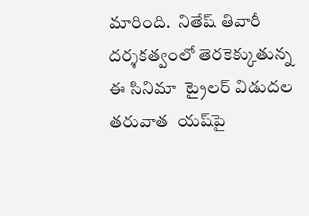మారింది.  నితేష్ తివారీ దర్శకత్వంలో తెరకెక్కుతున్న  ఈ సినిమా  ట్రైలర్‌ విడుదల తరువాత  యష్‌పై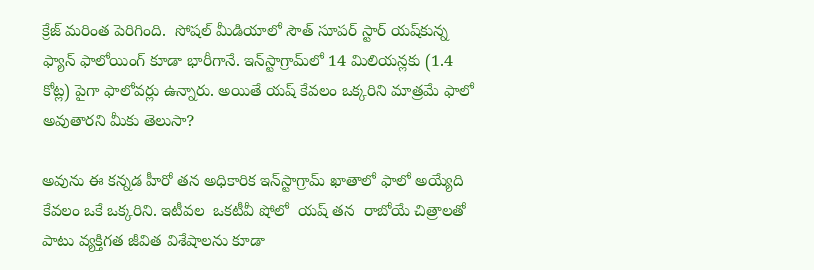క్రేజ్‌ మరింత పెరిగింది.  సోషల్ మీడియాలో సౌత్ సూపర్ స్టార్‌ యష్‌కున్న ఫ్యాన్ ఫాలోయింగ్‌ కూడా భారీగానే. ఇన్‌స్టాగ్రామ్‌లో 14 మిలియన్లకు (1.4 కోట్ల) పైగా ఫాలోవర్లు ఉన్నారు. అయితే యష్‌ కేవలం ఒక్కరిని మాత్రమే ఫాలో అవుతారని మీకు తెలుసా?

అవును ఈ కన్నడ హీరో తన అధికారిక ఇన్‌స్టాగ్రామ్ ఖాతాలో ఫాలో అయ్యేది కేవలం ఒకే ఒక్కరిని. ఇటీవల  ఒకటీవీ షోలో  యష్‌ తన  రాబోయే చిత్రాలతో పాటు వ్యక్తిగత జీవిత విశేషాలను కూడా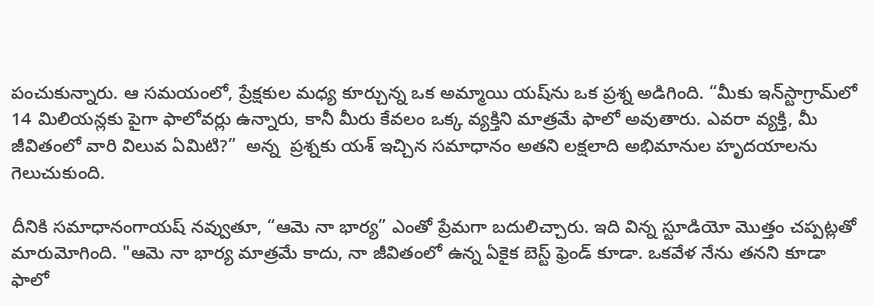పంచుకున్నారు. ఆ సమయంలో, ప్రేక్షకుల మధ్య కూర్చున్న ఒక అమ్మాయి యష్‌ను ఒక ప్రశ్న అడిగింది. “మీకు ఇన్‌స్టాగ్రామ్‌లో 14 మిలియన్లకు పైగా ఫాలోవర్లు ఉన్నారు, కానీ మీరు కేవలం ఒక్క వ్యక్తిని మాత్రమే ఫాలో అవుతారు. ఎవరా వ్యక్తి, మీ  జీవితంలో వారి విలువ ఏమిటి?”  అన్న  ప్రశ్నకు యశ్ ఇచ్చిన సమాధానం అతని లక్షలాది అభిమానుల హృదయాలను గెలుచుకుంది.

దీనికి సమాధానంగాయష్ నవ్వుతూ, “ఆమె నా భార్య” ఎంతో ప్రేమగా బదులిచ్చారు. ఇది విన్న స్టూడియో మొత్తం చప్పట్లతో మారుమోగింది. "ఆమె నా భార్య మాత్రమే కాదు, నా జీవితంలో ఉన్న ఏకైక బెస్ట్ ఫ్రెండ్ కూడా. ఒకవేళ నేను తనని కూడా ఫాలో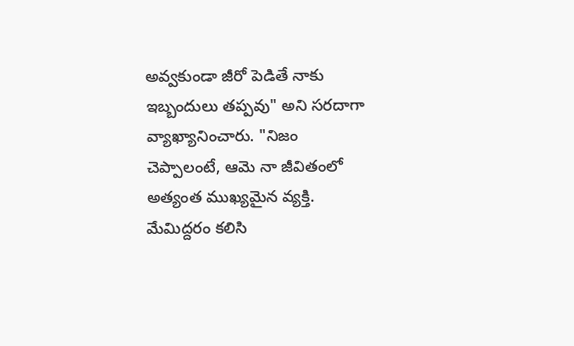అవ్వకుండా జీరో పెడితే నాకు ఇబ్బందులు తప్పవు" అని సరదాగా వ్యాఖ్యానించారు. "నిజం చెప్పాలంటే, ఆమె నా జీవితంలో అత్యంత ముఖ్యమైన వ్యక్తి. మేమిద్దరం కలిసి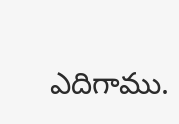ఎదిగాము.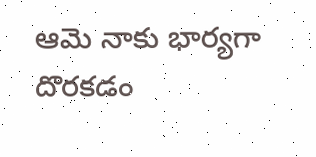ఆమె నాకు భార్యగా దొరకడం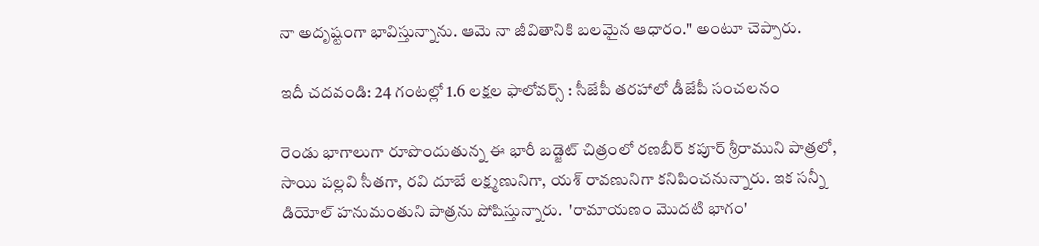నా అదృష్టంగా భావిస్తున్నాను. ఆమె నా జీవితానికి బలమైన ఆధారం." అంటూ చెప్పారు.

ఇదీ చదవండి: 24 గంటల్లో 1.6 లక్షల ఫాలోవర్స్‌ : సీజేపీ తరహాలో డీజేపీ సంచలనం

రెండు భాగాలుగా రూపొందుతున్న ఈ భారీ బడ్జెట్ చిత్రంలో రణబీర్ కపూర్ శ్రీరాముని పాత్రలో, సాయి పల్లవి సీతగా, రవి దూబే లక్ష్మణునిగా, యశ్ రావణునిగా కనిపించనున్నారు. ఇక సన్నీ డియోల్ హనుమంతుని పాత్రను పోషిస్తున్నారు.  'రామాయణం మొదటి భాగం'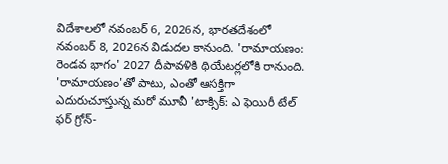విదేశాలలో నవంబర్ 6, 2026న, భారతదేశంలో నవంబర్ 8, 2026న విడుదల కానుంది. 'రామాయణం: రెండవ భాగం' 2027 దీపావళికి థియేటర్లలోకి రానుంది. 'రామాయణం'తో పాటు, ఎంతో ఆసక్తిగా ఎదురుచూస్తున్న మరో మూవీ 'టాక్సిక్: ఎ ఫెయిరీ టేల్ ఫర్ గ్రోన్-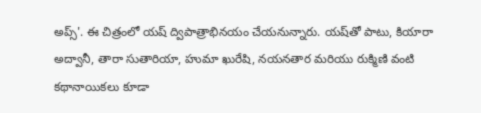అప్స్'. ఈ చిత్రంలో యష్ ద్విపాత్రాభినయం చేయనున్నారు. యష్‌తో పాటు, కియారా అద్వానీ, తారా సుతారియా, హుమా ఖురేషి, నయనతార మరియు రుక్మిణి వంటి కథానాయికలు కూడా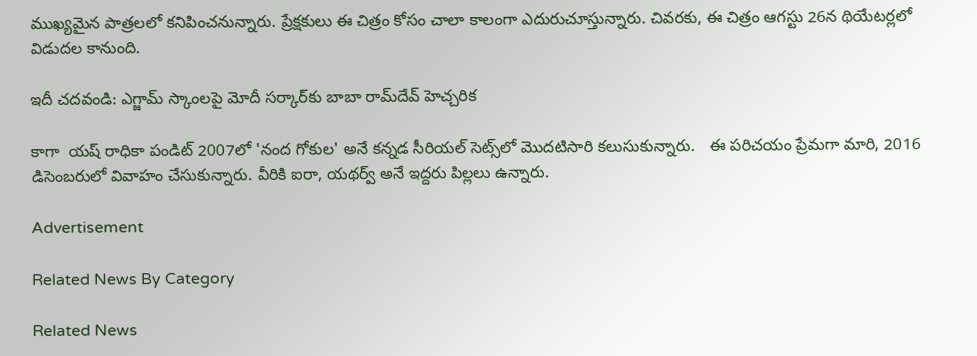ముఖ్యమైన పాత్రలలో కనిపించనున్నారు. ప్రేక్షకులు ఈ చిత్రం కోసం చాలా కాలంగా ఎదురుచూస్తున్నారు. చివరకు, ఈ చిత్రం ఆగస్టు 26న థియేటర్లలో విడుదల కానుంది.

ఇదీ చదవండి: ఎగ్జామ్‌ స్కాంలపై మోదీ సర్కార్‌కు బాబా రామ్‌దేవ్ హెచ్చరిక

కాగా  యష్‌ రాధికా పండిట్ 2007లో 'నంద గోకుల' అనే కన్నడ సీరియల్ సెట్స్‌లో మొదటిసారి కలుసుకున్నారు.   ఈ పరిచయం ప్రేమగా మారి, 2016 డిసెంబరులో వివాహం చేసుకున్నారు. వీరికి ఐరా, యథర్వ్ అనే ఇద్దరు పిల్లలు ఉన్నారు.

Advertisement

Related News By Category

Related News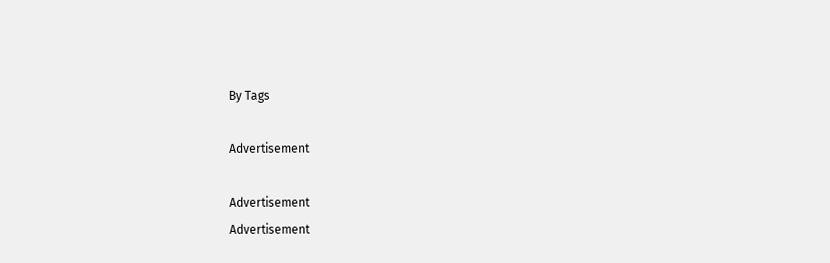By Tags

Advertisement

Advertisement
Advertisement